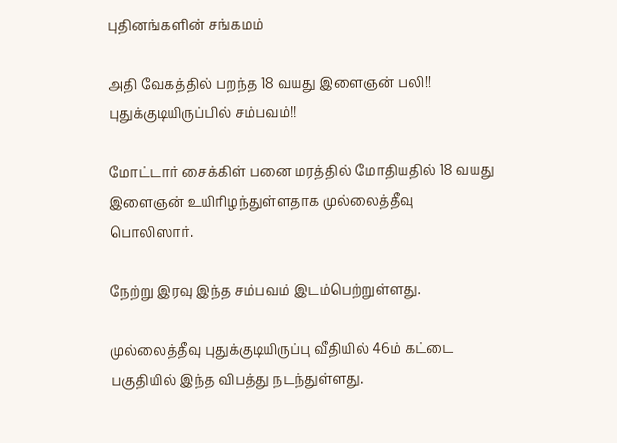புதினங்களின் சங்கமம்

அதி வேகத்தில் பறந்த 18 வயது இளைஞன் பலி!! புதுக்குடியிருப்பில் சம்பவம்!!

மோட்டார் சைக்கிள் பனை மரத்தில் மோதியதில் 18 வயது இளைஞன் உயிரிழந்துள்ளதாக முல்லைத்தீவு பொலிஸார்.

நேற்று இரவு இந்த சம்பவம் இடம்பெற்றுள்ளது.

முல்லைத்தீவு புதுக்குடியிருப்பு வீதியில் 46ம் கட்டை பகுதியில் இந்த விபத்து நடந்துள்ளது.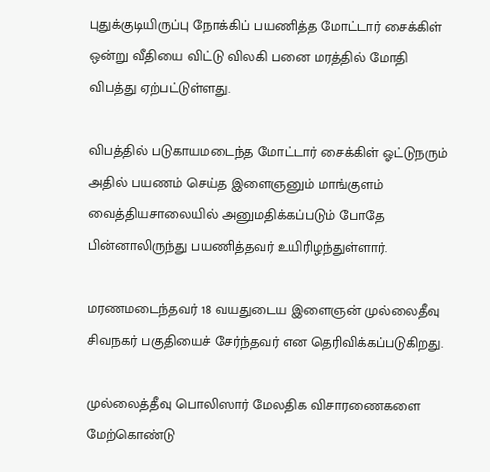புதுக்குடியிருப்பு நோக்கிப் பயணித்த மோட்டார் சைக்கிள் ஒன்று வீதியை விட்டு விலகி பனை மரத்தில் மோதி விபத்து ஏற்பட்டுள்ளது.

விபத்தில் படுகாயமடைந்த மோட்டார் சைக்கிள் ஓட்டுநரும் அதில் பயணம் செய்த இளைஞனும் மாங்குளம் வைத்தியசாலையில் அனுமதிக்கப்படும் போதே பின்னாலிருந்து பயணித்தவர் உயிரிழந்துள்ளார்.

மரணமடைந்தவர் 18 வயதுடைய இளைஞன் முல்லைதீவு சிவநகர் பகுதியைச் சேர்ந்தவர் என தெரிவிக்கப்படுகிறது.

முல்லைத்தீவு பொலிஸார் மேலதிக விசாரணைகளை மேற்கொண்டு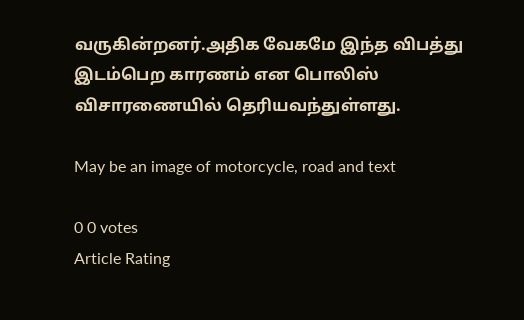வருகின்றனர்.அதிக வேகமே இந்த விபத்து இடம்பெற காரணம் என பொலிஸ் விசாரணையில் தெரியவந்துள்ளது.

May be an image of motorcycle, road and text

0 0 votes
Article Rating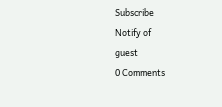Subscribe
Notify of
guest
0 Comments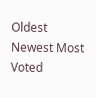Oldest
Newest Most Voted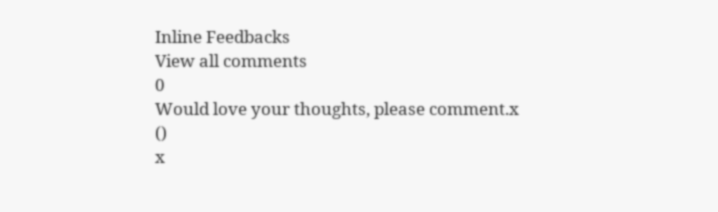Inline Feedbacks
View all comments
0
Would love your thoughts, please comment.x
()
x